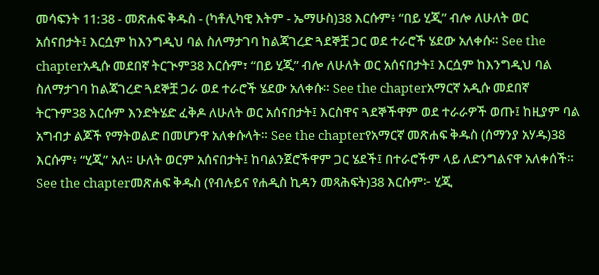መሳፍንት 11:38 - መጽሐፍ ቅዱስ - (ካቶሊካዊ እትም - ኤማሁስ)38 እርሱም፥ “በይ ሂጂ” ብሎ ለሁለት ወር አሰናበታት፤ እርሷም ከእንግዲህ ባል ስለማታገባ ከልጃገረድ ጓደኞቿ ጋር ወደ ተራሮች ሄደው አለቀሱ። See the chapterአዲሱ መደበኛ ትርጒም38 እርሱም፣ “በይ ሂጂ” ብሎ ለሁለት ወር አሰናበታት፤ እርሷም ከእንግዲህ ባል ስለማታገባ ከልጃገረድ ጓደኞቿ ጋራ ወደ ተራሮች ሄደው አለቀሱ። See the chapterአማርኛ አዲሱ መደበኛ ትርጉም38 እርሱም እንድትሄድ ፈቅዶ ለሁለት ወር አሰናበታት፤ እርስዋና ጓደኞችዋም ወደ ተራራዎች ወጡ፤ ከዚያም ባል አግብታ ልጆች የማትወልድ በመሆንዋ አለቀሱላት። See the chapterየአማርኛ መጽሐፍ ቅዱስ (ሰማንያ አሃዱ)38 እርሱም፥ “ሂጂ” አለ። ሁለት ወርም አሰናበታት፤ ከባልንጀሮችዋም ጋር ሄደች፤ በተራሮችም ላይ ለድንግልናዋ አለቀሰች። See the chapterመጽሐፍ ቅዱስ (የብሉይና የሐዲስ ኪዳን መጻሕፍት)38 እርሱም፦ ሂጂ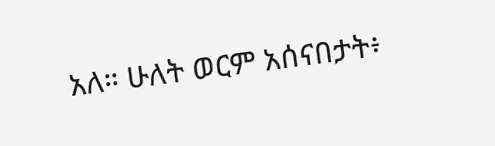አለ። ሁለት ወርም አሰናበታት፥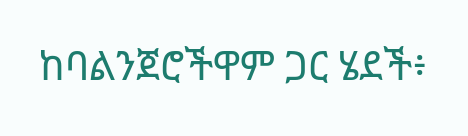ከባልንጀሮችዋም ጋር ሄደች፥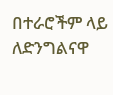በተራሮችም ላይ ለድንግልናዋ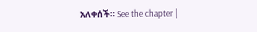አለቀሰች። See the chapter |